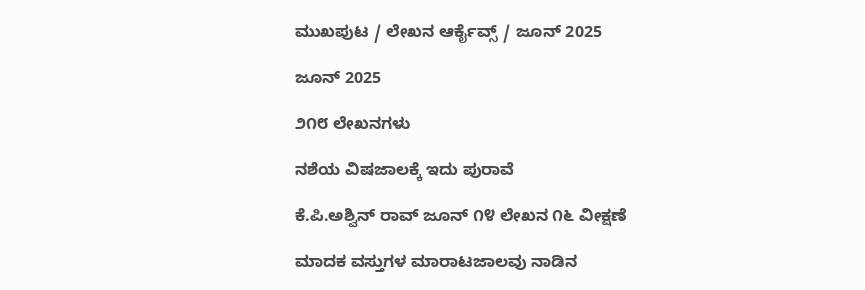ಮುಖಪುಟ / ಲೇಖನ ಆರ್ಕೈವ್ಸ್ / ಜೂನ್ 2025

ಜೂನ್ 2025

೨೧೮ ಲೇಖನಗಳು

ನಶೆಯ ವಿಷಜಾಲಕ್ಕೆ ಇದು ಪುರಾವೆ

ಕೆ.ಪಿ.ಅಶ್ವಿನ್ ರಾವ್ ಜೂನ್ ೧೪ ಲೇಖನ ೧೬ ವೀಕ್ಷಣೆ

ಮಾದಕ ವಸ್ತುಗಳ ಮಾರಾಟಜಾಲವು ನಾಡಿನ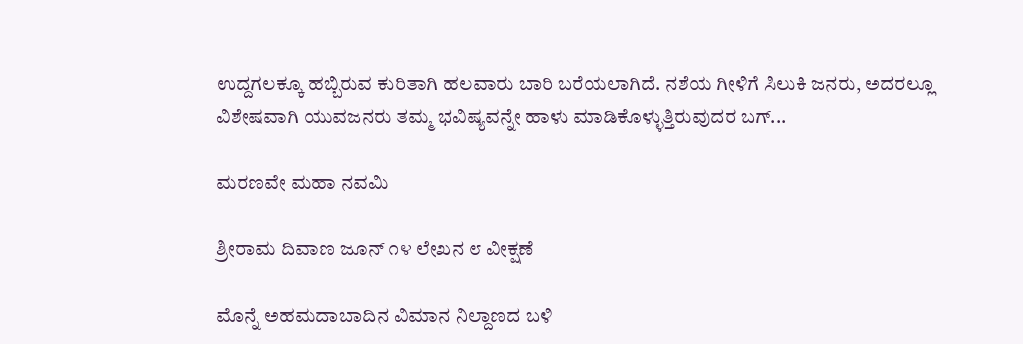ಉದ್ದಗಲಕ್ಕೂ ಹಬ್ಬಿರುವ ಕುರಿತಾಗಿ ಹಲವಾರು ಬಾರಿ ಬರೆಯಲಾಗಿದೆ. ನಶೆಯ ಗೀಳಿಗೆ ಸಿಲುಕಿ ಜನರು, ಅದರಲ್ಲೂ ವಿಶೇಷವಾಗಿ ಯುವಜನರು ತಮ್ಮ ಭವಿಷ್ಯವನ್ನೇ ಹಾಳು ಮಾಡಿಕೊಳ್ಳುತ್ತಿರುವುದರ ಬಗ್...

ಮರಣವೇ ಮಹಾ ನವಮಿ

ಶ್ರೀರಾಮ ದಿವಾಣ ಜೂನ್ ೧೪ ಲೇಖನ ೮ ವೀಕ್ಷಣೆ

ಮೊನ್ನೆ ಅಹಮದಾಬಾದಿನ ವಿಮಾನ ನಿಲ್ದಾಣದ ಬಳಿ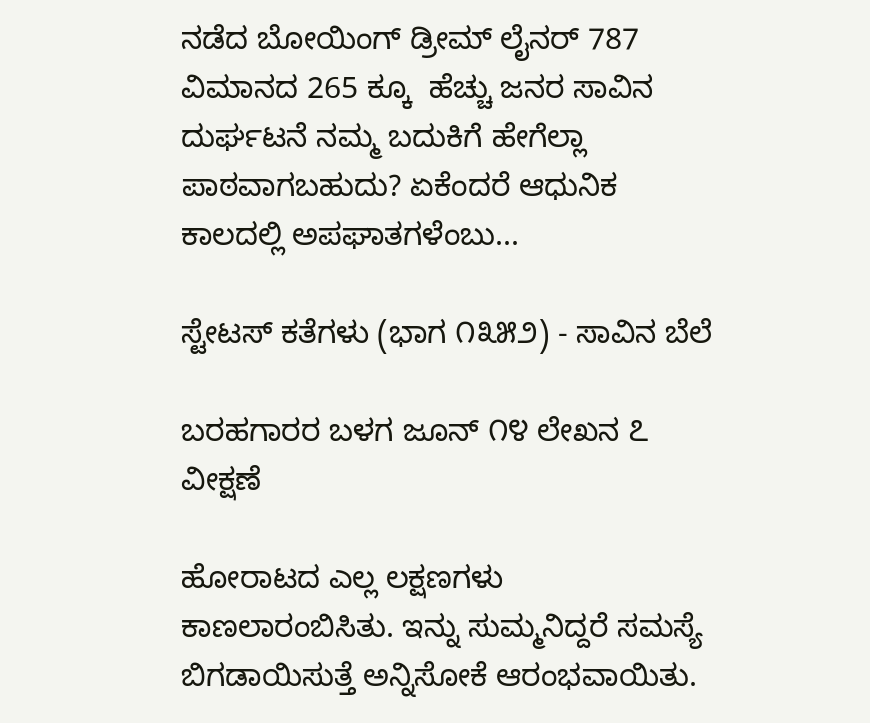ನಡೆದ ಬೋಯಿಂಗ್ ಡ್ರೀಮ್ ಲೈನರ್ 787 ವಿಮಾನದ 265 ಕ್ಕೂ  ಹೆಚ್ಚು ಜನರ ಸಾವಿನ ದುರ್ಘಟನೆ ನಮ್ಮ ಬದುಕಿಗೆ ಹೇಗೆಲ್ಲಾ ಪಾಠವಾಗಬಹುದು? ಏಕೆಂದರೆ ಆಧುನಿಕ ಕಾಲದಲ್ಲಿ ಅಪಘಾತಗಳೆಂಬು...

ಸ್ಟೇಟಸ್ ಕತೆಗಳು (ಭಾಗ ೧೩೫೨) - ಸಾವಿನ ಬೆಲೆ

ಬರಹಗಾರರ ಬಳಗ ಜೂನ್ ೧೪ ಲೇಖನ ೭ ವೀಕ್ಷಣೆ

ಹೋರಾಟದ ಎಲ್ಲ‌ ಲಕ್ಷಣಗಳು‌ ಕಾಣಲಾರಂಬಿಸಿತು. ಇನ್ನು ಸುಮ್ಮನಿದ್ದರೆ ಸಮಸ್ಯೆ ಬಿಗಡಾಯಿಸುತ್ತೆ ಅನ್ನಿಸೋಕೆ ಆರಂಭವಾಯಿತು.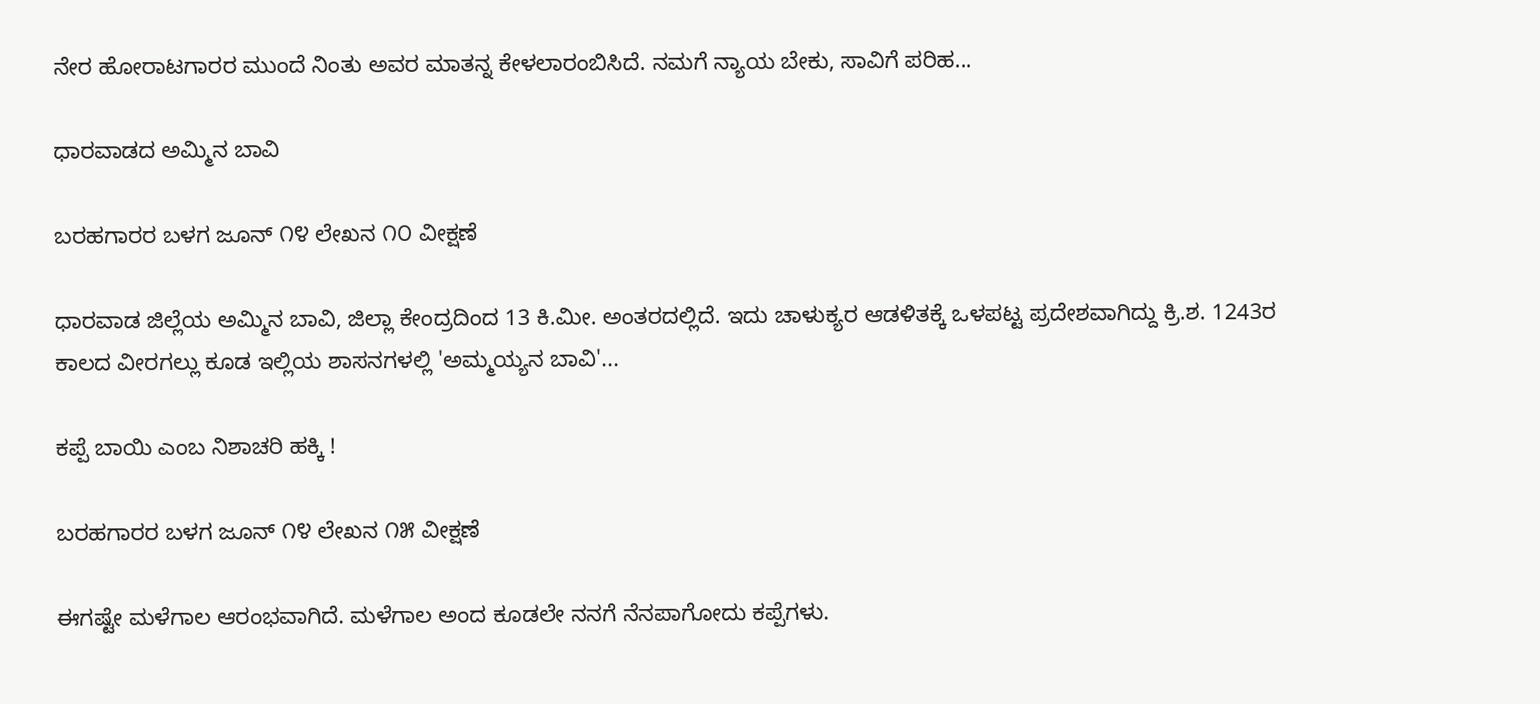ನೇರ ಹೋರಾಟಗಾರರ ಮುಂದೆ ನಿಂತು ಅವರ ಮಾತನ್ನ ಕೇಳಲಾರಂಬಿಸಿದೆ. ನಮಗೆ ನ್ಯಾಯ ಬೇಕು, ಸಾವಿಗೆ ಪರಿಹ...

ಧಾರವಾಡದ ಅಮ್ಮಿನ ಬಾವಿ

ಬರಹಗಾರರ ಬಳಗ ಜೂನ್ ೧೪ ಲೇಖನ ೧೦ ವೀಕ್ಷಣೆ

ಧಾರವಾಡ ಜಿಲ್ಲೆಯ ಅಮ್ಮಿನ ಬಾವಿ, ಜಿಲ್ಲಾ ಕೇಂದ್ರದಿಂದ 13 ಕಿ.ಮೀ. ಅಂತರದಲ್ಲಿದೆ. ಇದು ಚಾಳುಕ್ಯರ ಆಡಳಿತಕ್ಕೆ ಒಳಪಟ್ಟ ಪ್ರದೇಶವಾಗಿದ್ದು ಕ್ರಿ.ಶ. 1243ರ ಕಾಲದ ವೀರಗಲ್ಲು ಕೂಡ ಇಲ್ಲಿಯ ಶಾಸನಗಳಲ್ಲಿ 'ಅಮ್ಮಯ್ಯನ ಬಾವಿ'...

ಕಪ್ಪೆ ಬಾಯಿ ಎಂಬ ನಿಶಾಚರಿ ಹಕ್ಕಿ !

ಬರಹಗಾರರ ಬಳಗ ಜೂನ್ ೧೪ ಲೇಖನ ೧೫ ವೀಕ್ಷಣೆ

ಈಗಷ್ಟೇ ಮಳೆಗಾಲ ಆರಂಭವಾಗಿದೆ. ಮಳೆಗಾಲ ಅಂದ ಕೂಡಲೇ ನನಗೆ ನೆನಪಾಗೋದು ಕಪ್ಪೆಗಳು.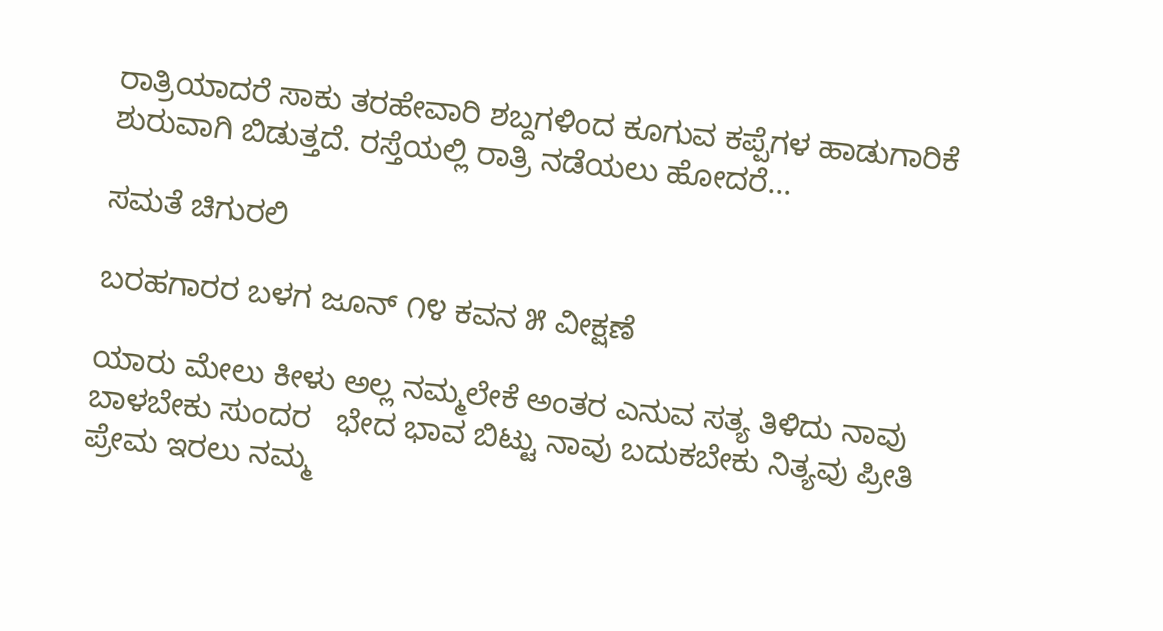ರಾತ್ರಿಯಾದರೆ ಸಾಕು ತರಹೇವಾರಿ ಶಬ್ದಗಳಿಂದ ಕೂಗುವ ಕಪ್ಪೆಗಳ ಹಾಡುಗಾರಿಕೆ ಶುರುವಾಗಿ ಬಿಡುತ್ತದೆ. ರಸ್ತೆಯಲ್ಲಿ ರಾತ್ರಿ ನಡೆಯಲು ಹೋದರೆ...

ಸಮತೆ ಚಿಗುರಲಿ

ಬರಹಗಾರರ ಬಳಗ ಜೂನ್ ೧೪ ಕವನ ೫ ವೀಕ್ಷಣೆ

ಯಾರು ಮೇಲು ಕೀಳು ಅಲ್ಲ ನಮ್ಮಲೇಕೆ ಅಂತರ ಎನುವ ಸತ್ಯ ತಿಳಿದು ನಾವು ಬಾಳಬೇಕು ಸುಂದರ   ಭೇದ ಭಾವ ಬಿಟ್ಟು ನಾವು ಬದುಕಬೇಕು ನಿತ್ಯವು ಪ್ರೀತಿ ಪ್ರೇಮ ಇರಲು ನಮ್ಮ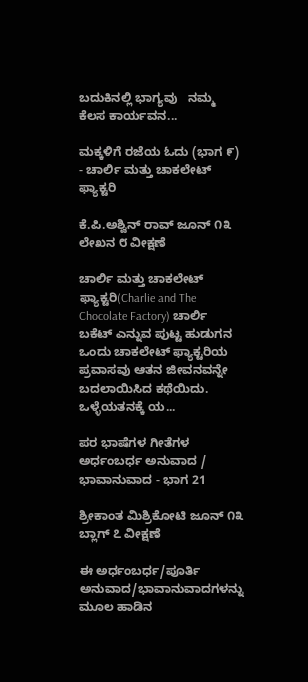ಬದುಕಿನಲ್ಲಿ ಭಾಗ್ಯವು   ನಮ್ಮ ಕೆಲಸ ಕಾರ್ಯವನ...

ಮಕ್ಕಳಿಗೆ ರಜೆಯ ಓದು (ಭಾಗ ೯) - ಚಾರ್ಲಿ ಮತ್ತು ಚಾಕಲೇಟ್ ಫ್ಯಾಕ್ಟರಿ

ಕೆ.ಪಿ.ಅಶ್ವಿನ್ ರಾವ್ ಜೂನ್ ೧೩ ಲೇಖನ ೮ ವೀಕ್ಷಣೆ

ಚಾರ್ಲಿ ಮತ್ತು ಚಾಕಲೇಟ್ ಫ್ಯಾಕ್ಟರಿ(Charlie and The Chocolate Factory) ಚಾರ್ಲಿ ಬಕೆಟ್ ಎನ್ನುವ ಪುಟ್ಟ ಹುಡುಗನ ಒಂದು ಚಾಕಲೇಟ್ ಫ್ಯಾಕ್ಟರಿಯ ಪ್ರವಾಸವು ಆತನ ಜೀವನವನ್ನೇ ಬದಲಾಯಿಸಿದ ಕಥೆಯಿದು. ಒಳ್ಳೆಯತನಕ್ಕೆ ಯ...

ಪರ ಭಾಷೆಗಳ ಗೀತೆಗಳ ಅರ್ಧಂಬರ್ಧ ಅನುವಾದ / ಭಾವಾನುವಾದ - ಭಾಗ 21

ಶ್ರೀಕಾಂತ ಮಿಶ್ರಿಕೋಟಿ ಜೂನ್ ೧೩ ಬ್ಲಾಗ್ ೭ ವೀಕ್ಷಣೆ

ಈ ಅರ್ಧಂಬರ್ಧ/ಪೂರ್ತಿ ಅನುವಾದ/ಭಾವಾನುವಾದಗಳನ್ನು ಮೂಲ ಹಾಡಿನ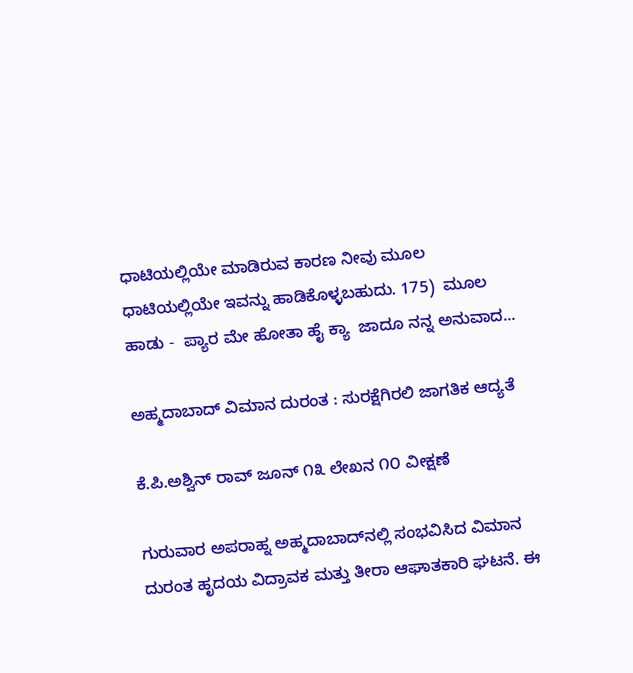ಧಾಟಿಯಲ್ಲಿಯೇ ಮಾಡಿರುವ ಕಾರಣ ನೀವು ಮೂಲ ಧಾಟಿಯಲ್ಲಿಯೇ ಇವನ್ನು ಹಾಡಿಕೊಳ್ಳಬಹುದು. 175)  ಮೂಲ ಹಾಡು -  ಪ್ಯಾರ ಮೇ ಹೋತಾ ಹೈ ಕ್ಯಾ  ಜಾದೂ ನನ್ನ ಅನುವಾದ...

ಅಹ್ಮದಾಬಾದ್‌ ವಿಮಾನ ದುರಂತ : ಸುರಕ್ಷೆಗಿರಲಿ ಜಾಗತಿಕ ಆದ್ಯತೆ

ಕೆ.ಪಿ.ಅಶ್ವಿನ್ ರಾವ್ ಜೂನ್ ೧೩ ಲೇಖನ ೧೦ ವೀಕ್ಷಣೆ

ಗುರುವಾರ ಅಪರಾಹ್ನ ಅಹ್ಮದಾಬಾದ್‌ನಲ್ಲಿ ಸಂಭವಿಸಿದ ವಿಮಾನ ದುರಂತ ಹೃದಯ ವಿದ್ರಾವಕ ಮತ್ತು ತೀರಾ ಆಘಾತಕಾರಿ ಘಟನೆ. ಈ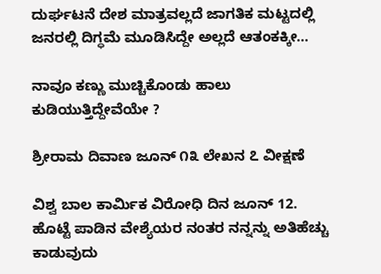ದುರ್ಘಟನೆ ದೇಶ ಮಾತ್ರವಲ್ಲದೆ ಜಾಗತಿಕ ಮಟ್ಟದಲ್ಲಿ ಜನರಲ್ಲಿ ದಿಗ್ಧಮೆ ಮೂಡಿಸಿದ್ದೇ ಅಲ್ಲದೆ ಆತಂಕಕ್ಕೀ...

ನಾವೂ ಕಣ್ಣು ಮುಚ್ಚಿಕೊಂಡು ಹಾಲು ಕುಡಿಯುತ್ತಿದ್ದೇವೆಯೇ ?

ಶ್ರೀರಾಮ ದಿವಾಣ ಜೂನ್ ೧೩ ಲೇಖನ ೭ ವೀಕ್ಷಣೆ

ವಿಶ್ವ ಬಾಲ ಕಾರ್ಮಿಕ ವಿರೋಧಿ ದಿನ ಜೂನ್ 12. ಹೊಟ್ಟೆ ಪಾಡಿನ ವೇಶ್ಯೆಯರ ನಂತರ ನನ್ನನ್ನು ಅತಿಹೆಚ್ಚು ಕಾಡುವುದು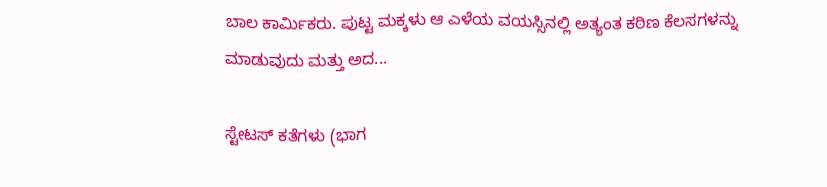ಬಾಲ ಕಾರ್ಮಿಕರು. ಪುಟ್ಟ ಮಕ್ಕಳು ಆ ಎಳೆಯ ವಯಸ್ಸಿನಲ್ಲಿ ಅತ್ಯಂತ ಕಠಿಣ ಕೆಲಸಗಳನ್ನು ಮಾಡುವುದು ಮತ್ತು ಅದ...

ಸ್ಟೇಟಸ್ ಕತೆಗಳು (ಭಾಗ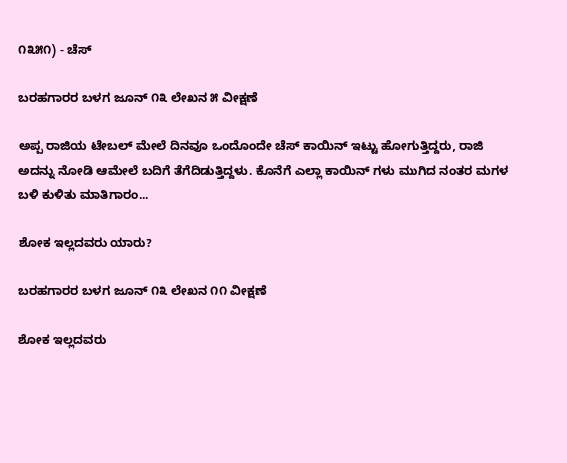೧೩೫೧) - ಚೆಸ್

ಬರಹಗಾರರ ಬಳಗ ಜೂನ್ ೧೩ ಲೇಖನ ೫ ವೀಕ್ಷಣೆ

ಅಪ್ಪ ರಾಜಿಯ ಟೇಬಲ್‌ ಮೇಲೆ ದಿನವೂ ಒಂದೊಂದೇ ಚೆಸ್ ಕಾಯಿನ್ ಇಟ್ಟು ಹೋಗುತ್ತಿದ್ದರು, ರಾಜಿ ಅದನ್ನು‌ ನೋಡಿ ಆಮೇಲೆ‌ ಬದಿಗೆ ತೆಗೆದಿಡುತ್ತಿದ್ದಳು. ಕೊನೆಗೆ ಎಲ್ಲಾ ಕಾಯಿನ್ ಗಳು ಮುಗಿದ‌ ನಂತರ ಮಗಳ ಬಳಿ‌ ಕುಳಿತು ಮಾತಿಗಾರಂ...

ಶೋಕ ಇಲ್ಲದವರು ಯಾರು?

ಬರಹಗಾರರ ಬಳಗ ಜೂನ್ ೧೩ ಲೇಖನ ೧೧ ವೀಕ್ಷಣೆ

ಶೋಕ ಇಲ್ಲದವರು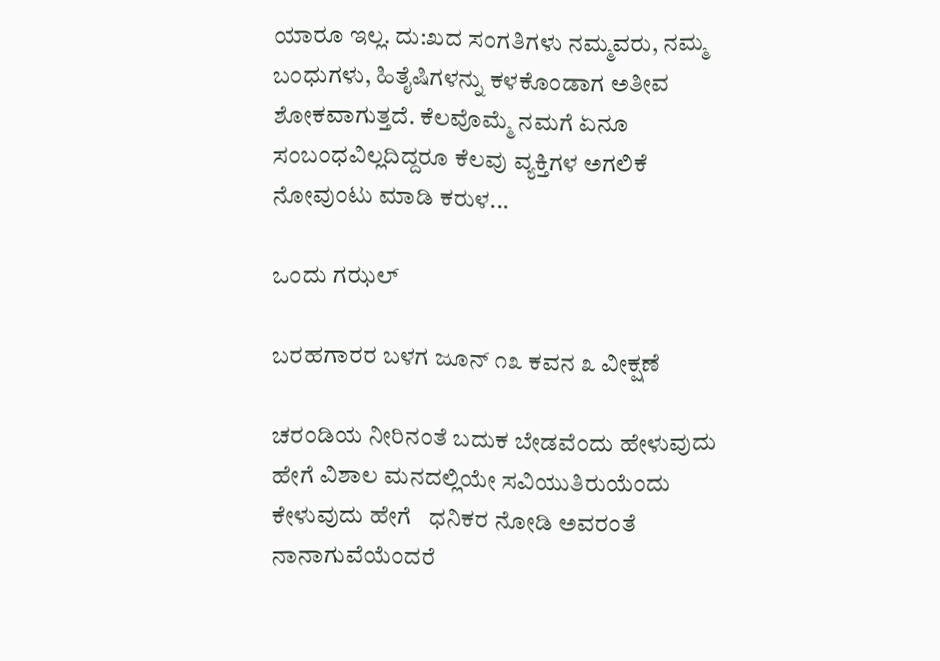ಯಾರೂ ಇಲ್ಲ. ದು:ಖದ ಸಂಗತಿಗಳು ನಮ್ಮವರು, ನಮ್ಮ ಬಂಧುಗಳು, ಹಿತೈಷಿಗಳನ್ನು ಕಳಕೊಂಡಾಗ ಅತೀವ ಶೋಕವಾಗುತ್ತದೆ. ಕೆಲವೊಮ್ಮೆ ನಮಗೆ ಏನೂ ಸಂಬಂಧವಿಲ್ಲದಿದ್ದರೂ ಕೆಲವು ವ್ಯಕ್ತಿಗಳ ಅಗಲಿಕೆ ನೋವುಂಟು ಮಾಡಿ ಕರುಳ...

ಒಂದು ಗಝಲ್

ಬರಹಗಾರರ ಬಳಗ ಜೂನ್ ೧೩ ಕವನ ೩ ವೀಕ್ಷಣೆ

ಚರಂಡಿಯ ನೀರಿನಂತೆ ಬದುಕ ಬೇಡವೆಂದು ಹೇಳುವುದು ಹೇಗೆ ವಿಶಾಲ ಮನದಲ್ಲಿಯೇ ಸವಿಯುತಿರುಯೆಂದು ಕೇಳುವುದು ಹೇಗೆ   ಧನಿಕರ ನೋಡಿ ಅವರಂತೆ ನಾನಾಗುವೆಯೆಂದರೆ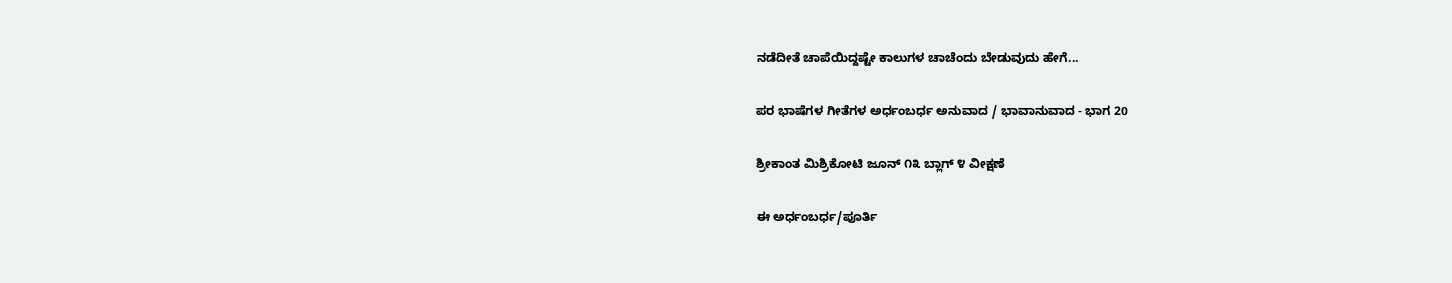ನಡೆದೀತೆ ಚಾಪೆಯಿದ್ದಷ್ಟೇ ಕಾಲುಗಳ ಚಾಚೆಂದು ಬೇಡುವುದು ಹೇಗೆ...

ಪರ ಭಾಷೆಗಳ ಗೀತೆಗಳ ಅರ್ಧಂಬರ್ಧ ಅನುವಾದ / ಭಾವಾನುವಾದ - ಭಾಗ 20

ಶ್ರೀಕಾಂತ ಮಿಶ್ರಿಕೋಟಿ ಜೂನ್ ೧೩ ಬ್ಲಾಗ್ ೪ ವೀಕ್ಷಣೆ

ಈ ಅರ್ಧಂಬರ್ಧ/ಪೂರ್ತಿ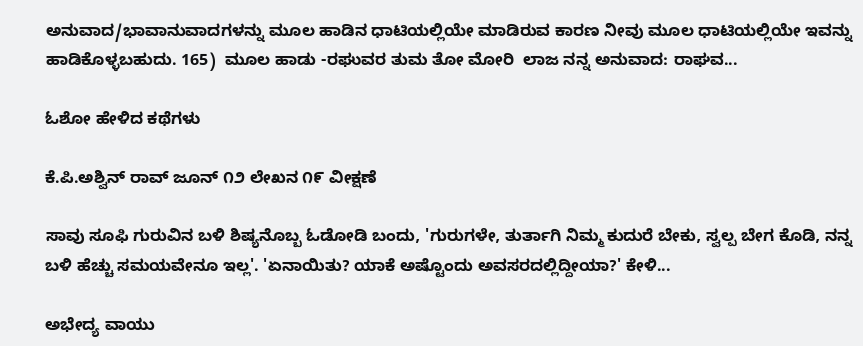ಅನುವಾದ/ಭಾವಾನುವಾದಗಳನ್ನು ಮೂಲ ಹಾಡಿನ ಧಾಟಿಯಲ್ಲಿಯೇ ಮಾಡಿರುವ ಕಾರಣ ನೀವು ಮೂಲ ಧಾಟಿಯಲ್ಲಿಯೇ ಇವನ್ನು ಹಾಡಿಕೊಳ್ಳಬಹುದು. 165)  ಮೂಲ ಹಾಡು -ರಘುವರ ತುಮ ತೋ ಮೋರಿ  ಲಾಜ ನನ್ನ ಅನುವಾದ: ರಾಘವ...

ಓಶೋ ಹೇಳಿದ ಕಥೆಗಳು

ಕೆ.ಪಿ.ಅಶ್ವಿನ್ ರಾವ್ ಜೂನ್ ೧೨ ಲೇಖನ ೧೯ ವೀಕ್ಷಣೆ

ಸಾವು ಸೂಫಿ ಗುರುವಿನ ಬಳಿ ಶಿಷ್ಯನೊಬ್ಬ ಓಡೋಡಿ ಬಂದು, 'ಗುರುಗಳೇ, ತುರ್ತಾಗಿ ನಿಮ್ಮ ಕುದುರೆ ಬೇಕು, ಸ್ವಲ್ಪ ಬೇಗ ಕೊಡಿ, ನನ್ನ ಬಳಿ ಹೆಚ್ಚು ಸಮಯವೇನೂ ಇಲ್ಲ'. 'ಏನಾಯಿತು? ಯಾಕೆ ಅಷ್ಟೊಂದು ಅವಸರದಲ್ಲಿದ್ದೀಯಾ?' ಕೇಳಿ...

ಅಭೇದ್ಯ ವಾಯು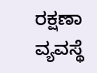ರಕ್ಷಣಾ ವ್ಯವಸ್ಥೆ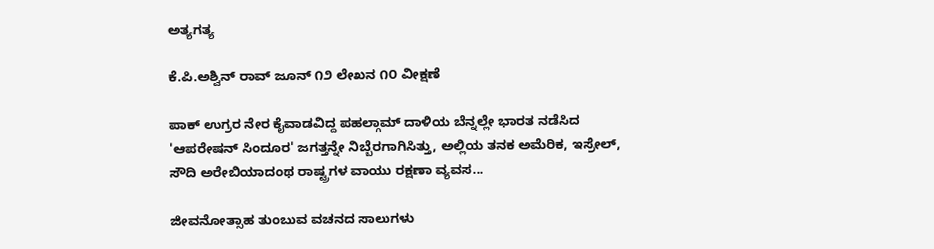ಅತ್ಯಗತ್ಯ

ಕೆ.ಪಿ.ಅಶ್ವಿನ್ ರಾವ್ ಜೂನ್ ೧೨ ಲೇಖನ ೧೦ ವೀಕ್ಷಣೆ

ಪಾಕ್ ಉಗ್ರರ ನೇರ ಕೈವಾಡವಿದ್ದ ಪಹಲ್ಗಾಮ್ ದಾಳಿಯ ಬೆನ್ನಲ್ಲೇ ಭಾರತ ನಡೆಸಿದ 'ಆಪರೇಷನ್ ಸಿಂದೂರ' ಜಗತ್ತನ್ನೇ ನಿಬ್ಬೆರಗಾಗಿಸಿತ್ತು, ಅಲ್ಲಿಯ ತನಕ ಅಮೆರಿಕ, ಇಸ್ರೇಲ್, ಸೌದಿ ಅರೇಬಿಯಾದಂಥ ರಾಷ್ಟ್ರಗಳ ವಾಯು ರಕ್ಷಣಾ ವ್ಯವಸ...

ಜೀವನೋತ್ಸಾಹ ತುಂಬುವ ವಚನದ ಸಾಲುಗಳು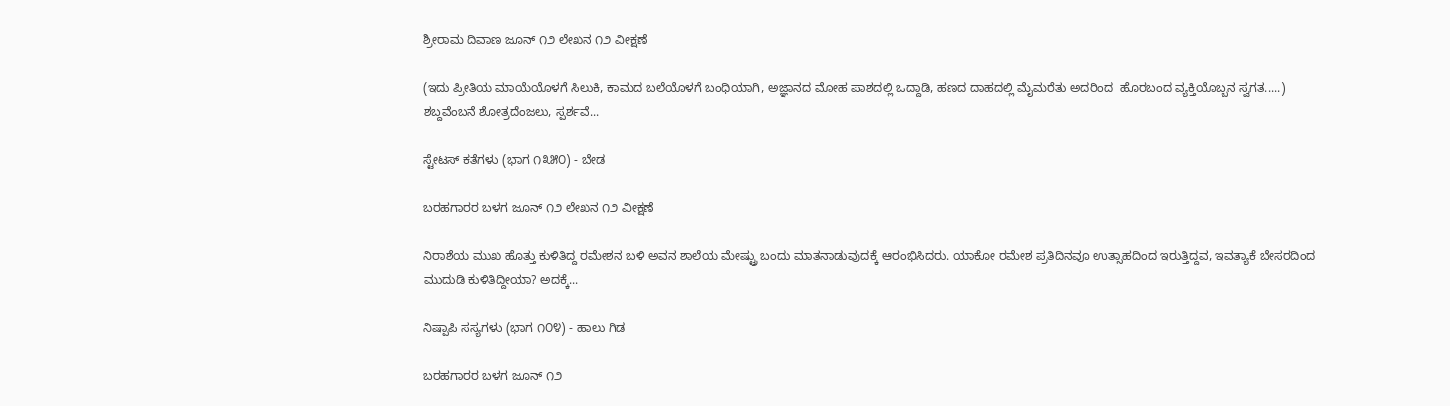ಶ್ರೀರಾಮ ದಿವಾಣ ಜೂನ್ ೧೨ ಲೇಖನ ೧೨ ವೀಕ್ಷಣೆ

(ಇದು ಪ್ರೀತಿಯ ಮಾಯೆಯೊಳಗೆ ಸಿಲುಕಿ, ಕಾಮದ ಬಲೆಯೊಳಗೆ ಬಂಧಿಯಾಗಿ, ಅಜ್ಞಾನದ ಮೋಹ ಪಾಶದಲ್ಲಿ ಒದ್ದಾಡಿ, ಹಣದ ದಾಹದಲ್ಲಿ ಮೈಮರೆತು ಅದರಿಂದ  ಹೊರಬಂದ ವ್ಯಕ್ತಿಯೊಬ್ಬನ ಸ್ವಗತ.....) ಶಬ್ದವೆಂಬನೆ ಶೋತ್ರದೆಂಜಲು, ಸ್ಪರ್ಶವೆ...

ಸ್ಟೇಟಸ್ ಕತೆಗಳು (ಭಾಗ ೧೩೫೦) - ಬೇಡ

ಬರಹಗಾರರ ಬಳಗ ಜೂನ್ ೧೨ ಲೇಖನ ೧೨ ವೀಕ್ಷಣೆ

ನಿರಾಶೆಯ ಮುಖ ಹೊತ್ತು ಕುಳಿತಿದ್ದ ರಮೇಶನ ಬಳಿ ಅವನ ಶಾಲೆಯ ಮೇಷ್ಟ್ರು ಬಂದು ಮಾತನಾಡುವುದಕ್ಕೆ ಆರಂಭಿಸಿದರು. ಯಾಕೋ ರಮೇಶ ಪ್ರತಿದಿನವೂ ಉತ್ಸಾಹದಿಂದ ಇರುತ್ತಿದ್ದವ, ಇವತ್ಯಾಕೆ ಬೇಸರದಿಂದ ಮುದುಡಿ ಕುಳಿತಿದ್ದೀಯಾ? ಅದಕ್ಕೆ...

ನಿಷ್ಪಾಪಿ ಸಸ್ಯಗಳು (ಭಾಗ ೧೦೪) - ಹಾಲು ಗಿಡ

ಬರಹಗಾರರ ಬಳಗ ಜೂನ್ ೧೨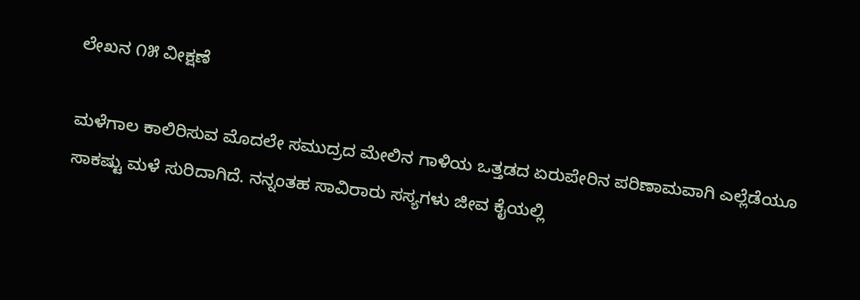ಲೇಖನ ೧೫ ವೀಕ್ಷಣೆ

ಮಳೆಗಾಲ ಕಾಲಿರಿಸುವ ಮೊದಲೇ ಸಮುದ್ರದ ಮೇಲಿನ ಗಾಳಿಯ ಒತ್ತಡದ ಏರುಪೇರಿನ ಪರಿಣಾಮವಾಗಿ ಎಲ್ಲೆಡೆಯೂ ಸಾಕಷ್ಟು ಮಳೆ ಸುರಿದಾಗಿದೆ. ನನ್ನಂತಹ ಸಾವಿರಾರು ಸಸ್ಯಗಳು ಜೀವ ಕೈಯಲ್ಲಿ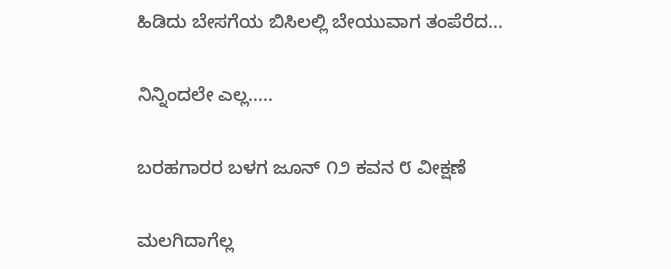ಹಿಡಿದು ಬೇಸಗೆಯ ಬಿಸಿಲಲ್ಲಿ ಬೇಯುವಾಗ ತಂಪೆರೆದ...

ನಿನ್ನಿಂದಲೇ ಎಲ್ಲ.....

ಬರಹಗಾರರ ಬಳಗ ಜೂನ್ ೧೨ ಕವನ ೮ ವೀಕ್ಷಣೆ

ಮಲಗಿದಾಗೆಲ್ಲ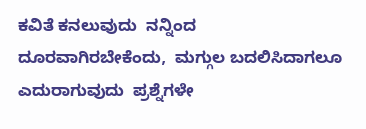ಕವಿತೆ ಕನಲುವುದು  ನನ್ನಿಂದ ದೂರವಾಗಿರಬೇಕೆಂದು,  ಮಗ್ಗುಲ ಬದಲಿಸಿದಾಗಲೂ ಎದುರಾಗುವುದು  ಪ್ರಶ್ನೆಗಳೇ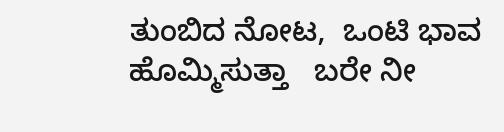ತುಂಬಿದ ನೋಟ,  ಒಂಟಿ ಭಾವ ಹೊಮ್ಮಿಸುತ್ತಾ   ಬರೇ ನೀ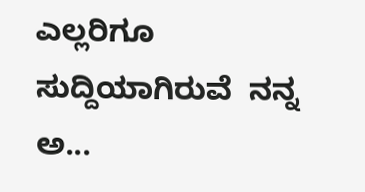ಎಲ್ಲರಿಗೂ ಸುದ್ದಿಯಾಗಿರುವೆ  ನನ್ನ ಅ...